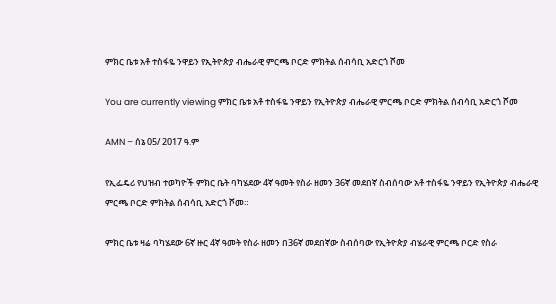ምክር ቤቱ አቶ ተስፋዬ ንዋይን የኢትዮጵያ ብሔራዊ ምርጫ ቦርድ ምክትል ሰብሳቢ አድርጎ ሾመ

You are currently viewing ምክር ቤቱ አቶ ተስፋዬ ንዋይን የኢትዮጵያ ብሔራዊ ምርጫ ቦርድ ምክትል ሰብሳቢ አድርጎ ሾመ

AMN – ሰኔ 05/ 2017 ዓ.ም

የኢፌዴሪ የህዝብ ተወካዮች ምክር ቤት ባካሄደው 4ኛ ዓመት የስራ ዘመን 36ኛ መደበኛ ስብሰባው አቶ ተስፋዬ ንዋይን የኢትዮጵያ ብሔራዊ ምርጫ ቦርድ ምክትል ሰብሳቢ አድርጎ ሾመ።

ምክር ቤቱ ዛሬ ባካሄደው 6ኛ ዙር 4ኛ ዓመት የስራ ዘመን በ36ኛ መደበኛው ስብሰባው የኢትዮጵያ ብሄራዊ ምርጫ ቦርድ የስራ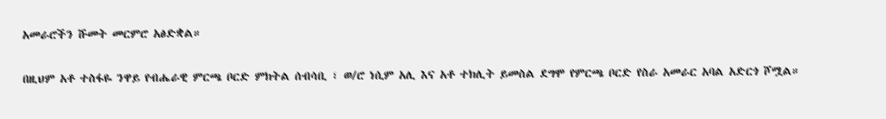አመራሮችን ሹመት መርምሮ አፅድቋል።

በዚህም አቶ ተስፋዬ ንዋይ የብሔራዊ ምርጫ ቦርድ ምክትል ሰብሳቢ ፣ ወ/ሮ ነሲም አሊ እና አቶ ተክሊት ይመስል ደግሞ የምርጫ ቦርድ የስራ አመራር አባል አድርጎ ሾሟል።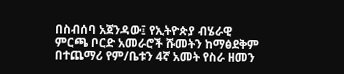በስብሰባ አጀንዳው፤ የኢትዮጵያ ብሄራዊ ምርጫ ቦርድ አመራሮች ሹመትን ከማፅደቅም በተጨማሪ የም/ቤቱን 4ኛ አመት የስራ ዘመን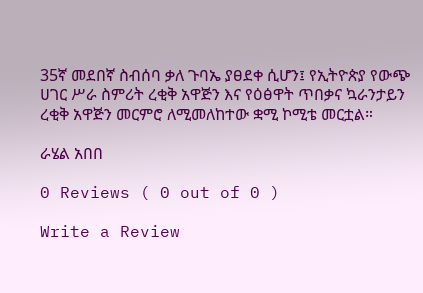35ኛ መደበኛ ስብሰባ ቃለ ጉባኤ ያፀደቀ ሲሆን፤ የኢትዮጵያ የውጭ ሀገር ሥራ ስምሪት ረቂቅ አዋጅን እና የዕፅዋት ጥበቃና ኳራንታይን ረቂቅ አዋጅን መርምሮ ለሚመለከተው ቋሚ ኮሚቴ መርቷል።

ራሄል አበበ

0 Reviews ( 0 out of 0 )

Write a Review